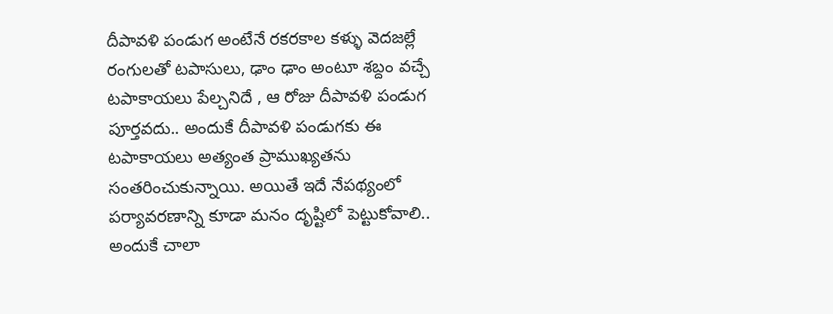దీపావళి పండుగ అంటేనే రకరకాల కళ్ళు వెదజల్లే రంగులతో టపాసులు, ఢాం ఢాం అంటూ శబ్దం వచ్చే టపాకాయలు పేల్చనిదే , ఆ రోజు దీపావళి పండుగ పూర్తవదు.. అందుకే దీపావళి పండుగకు ఈ టపాకాయలు అత్యంత ప్రాముఖ్యతను సంతరించుకున్నాయి. అయితే ఇదే నేపథ్యంలో పర్యావరణాన్ని కూడా మనం దృష్టిలో పెట్టుకోవాలి.. అందుకే చాలా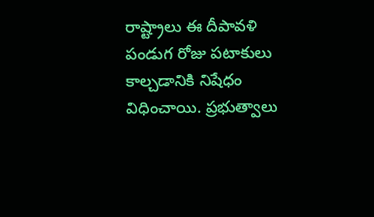రాష్ట్రాలు ఈ దీపావళి పండుగ రోజు పటాకులు కాల్చడానికి నిషేధం విధించాయి. ప్రభుత్వాలు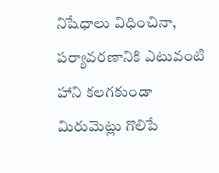నిషేధాలు విధించినా, పర్యావరణానికి ఎటువంటి హాని కలగకుండా మిరుమెట్లు గొలిపే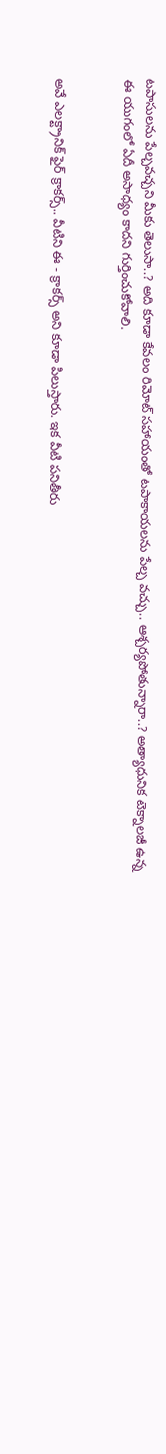టపాసులను పేల్చవచ్చని మీకు తెలుసా..? అది కూడా కేవలం రిమోట్ సహాయంతో టపాకాయలను పేల్చ వచ్చు.. ఆశ్చర్యపోతున్నారా..? అత్యాధునిక టెక్నాలజీ ఉన్న ఈ యుగంలో ఏదీ అసాధ్యం కాదని గుర్తించుకోవాలి.


అవే ఎలక్ట్రానిక్ ఫైర్ క్రాకర్స్.. వీటిని ఈ - క్రాకర్స్ అని కూడా పిలుస్తారు. ఇక వీటి పనితీరు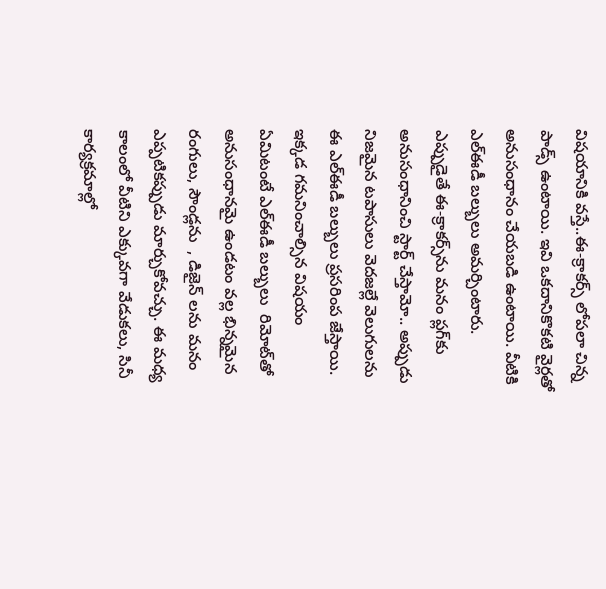విషయానికి వస్తే..ఈ-క్రాకర్స్‌ లోపలా చిన్న పాడ్స్‌ ఉంటాయి. ఇవి ఒకదానికొకటి వైర్లతో అనుసంధానం చేయబడి ఉంటాయి. వీటికి ఎల్‌ఈడీ బల్బులు అమర్చింటారు. ఎప్పుడైతే ఈ-క్రాకర్స్‌ను మనం ప్లగ్‌కు అనుసంధానించి స్టార్ట్‌ చేస్తామో.. అప్పుడు నిజమైన టపాసులు వెదజల్లే వెలుగులను ఈ ఎల్‌ఈడీ బల్బులు ప్రసరింప జేస్తాయి. ఇక్కడ గమనించాల్సిన విషయం ఏమిటంటే ఎల్ఈడీ బల్బులు  రిమోట్‌తో అనుసంధానమై ఉండటం వల్ల భిన్నమైన రంగులు, సౌండ్లను  , డిజైన్ లను మనం ఎప్పటికప్పుడు మార్చుకోవచ్చు. ఈ మధ్య కాలంలో వీటిని ఎక్కువగా వేడుకలు, సినీ కార్యక్రమాల్లో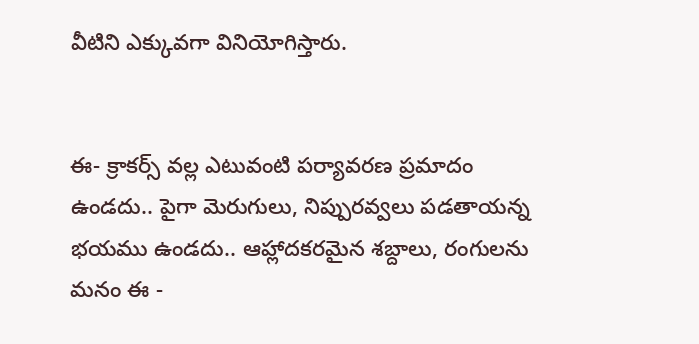వీటిని ఎక్కువగా వినియోగిస్తారు.


ఈ- క్రాకర్స్ వల్ల ఎటువంటి పర్యావరణ ప్రమాదం ఉండదు.. పైగా మెరుగులు, నిప్పురవ్వలు పడతాయన్న భయము ఉండదు.. ఆహ్లాదకరమైన శబ్దాలు, రంగులను మనం ఈ -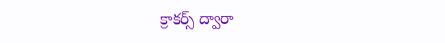క్రాకర్స్ ద్వారా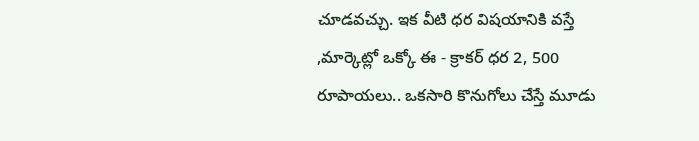చూడవచ్చు. ఇక వీటి ధర విషయానికి వస్తే ,మార్కెట్లో ఒక్కో ఈ - క్రాకర్ ధర 2, 500 రూపాయలు.. ఒకసారి కొనుగోలు చేస్తే మూడు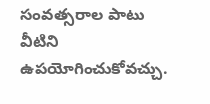సంవత్సరాల పాటు వీటిని ఉపయోగించుకోవచ్చు.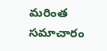మరింత సమాచారం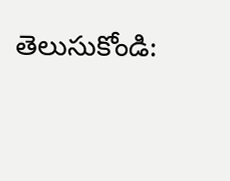తెలుసుకోండి: